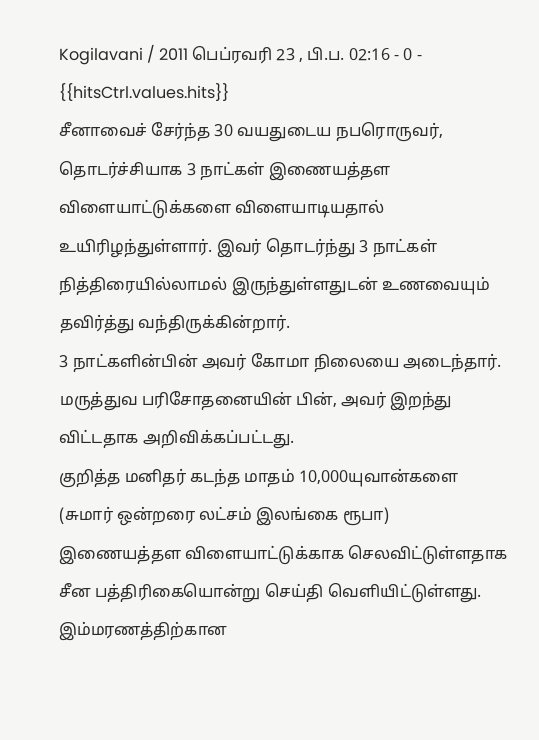Kogilavani / 2011 பெப்ரவரி 23 , பி.ப. 02:16 - 0 - {{hitsCtrl.values.hits}}
சீனாவைச் சேர்ந்த 30 வயதுடைய நபரொருவர், தொடர்ச்சியாக 3 நாட்கள் இணையத்தள விளையாட்டுக்களை விளையாடியதால் உயிரிழந்துள்ளார். இவர் தொடர்ந்து 3 நாட்கள் நித்திரையில்லாமல் இருந்துள்ளதுடன் உணவையும் தவிர்த்து வந்திருக்கின்றார்.
3 நாட்களின்பின் அவர் கோமா நிலையை அடைந்தார். மருத்துவ பரிசோதனையின் பின், அவர் இறந்து விட்டதாக அறிவிக்கப்பட்டது.
குறித்த மனிதர் கடந்த மாதம் 10,000யுவான்களை (சுமார் ஒன்றரை லட்சம் இலங்கை ரூபா) இணையத்தள விளையாட்டுக்காக செலவிட்டுள்ளதாக சீன பத்திரிகையொன்று செய்தி வெளியிட்டுள்ளது.
இம்மரணத்திற்கான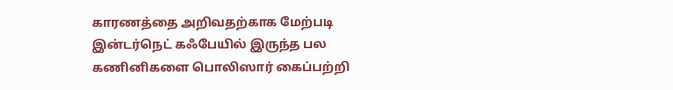காரணத்தை அறிவதற்காக மேற்படி இன்டர்நெட் கஃபேயில் இருந்த பல கணினிகளை பொலிஸார் கைப்பற்றி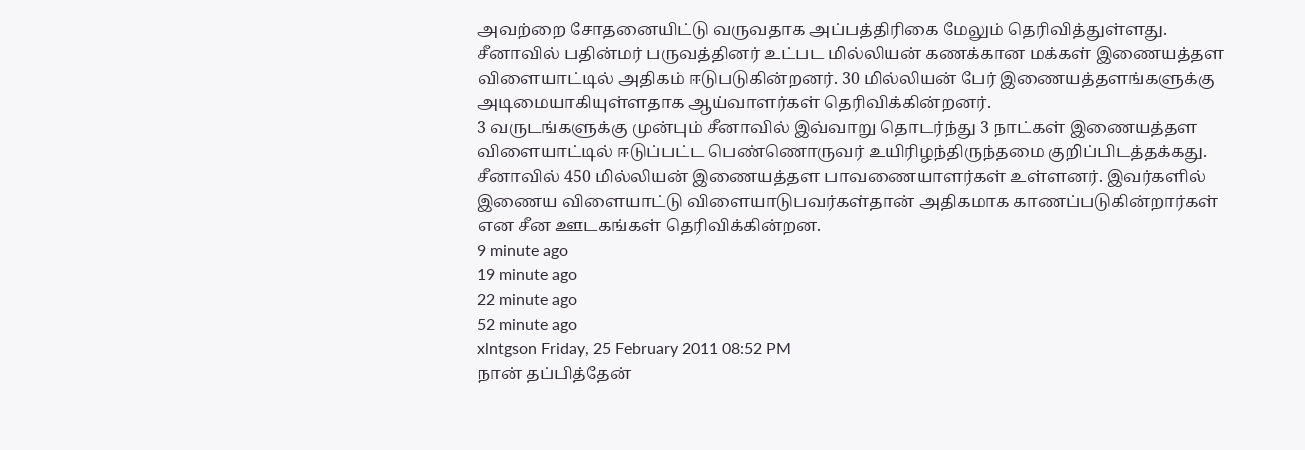அவற்றை சோதனையிட்டு வருவதாக அப்பத்திரிகை மேலும் தெரிவித்துள்ளது.
சீனாவில் பதின்மர் பருவத்தினர் உட்பட மில்லியன் கணக்கான மக்கள் இணையத்தள விளையாட்டில் அதிகம் ஈடுபடுகின்றனர். 30 மில்லியன் பேர் இணையத்தளங்களுக்கு அடிமையாகியுள்ளதாக ஆய்வாளர்கள் தெரிவிக்கின்றனர்.
3 வருடங்களுக்கு முன்பும் சீனாவில் இவ்வாறு தொடர்ந்து 3 நாட்கள் இணையத்தள விளையாட்டில் ஈடுப்பட்ட பெண்ணொருவர் உயிரிழந்திருந்தமை குறிப்பிடத்தக்கது.
சீனாவில் 450 மில்லியன் இணையத்தள பாவணையாளர்கள் உள்ளனர். இவர்களில் இணைய விளையாட்டு விளையாடுபவர்கள்தான் அதிகமாக காணப்படுகின்றார்கள் என சீன ஊடகங்கள் தெரிவிக்கின்றன.
9 minute ago
19 minute ago
22 minute ago
52 minute ago
xlntgson Friday, 25 February 2011 08:52 PM
நான் தப்பித்தேன்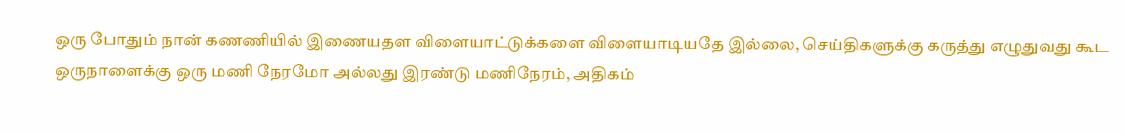ஒரு போதும் நான் கணணியில் இணையதள விளையாட்டுக்களை விளையாடியதே இல்லை, செய்திகளுக்கு கருத்து எழுதுவது கூட ஒருநாளைக்கு ஒரு மணி நேரமோ அல்லது இரண்டு மணிநேரம், அதிகம்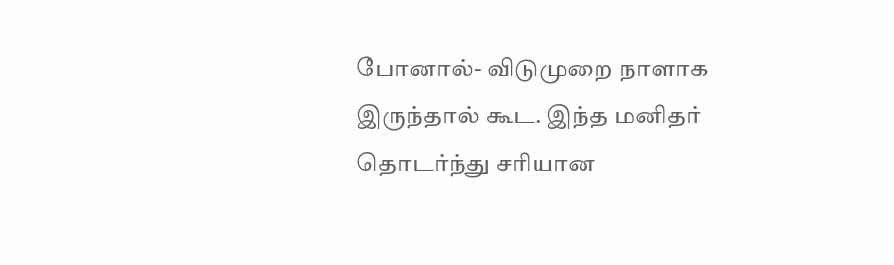போனால்- விடுமுறை நாளாக இருந்தால் கூட. இந்த மனிதர் தொடர்ந்து சரியான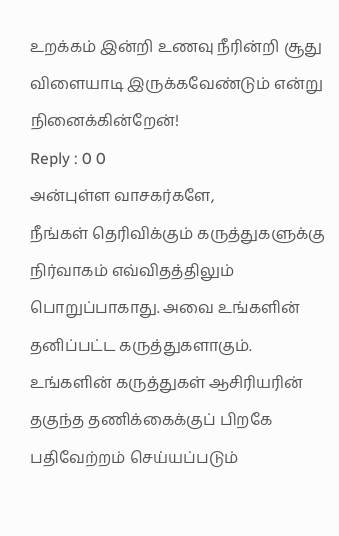உறக்கம் இன்றி உணவு நீரின்றி சூது விளையாடி இருக்கவேண்டும் என்று நினைக்கின்றேன்!
Reply : 0 0
அன்புள்ள வாசகர்களே,
நீங்கள் தெரிவிக்கும் கருத்துகளுக்கு நிர்வாகம் எவ்விதத்திலும் பொறுப்பாகாது. அவை உங்களின் தனிப்பட்ட கருத்துகளாகும். உங்களின் கருத்துகள் ஆசிரியரின் தகுந்த தணிக்கைக்குப் பிறகே பதிவேற்றம் செய்யப்படும்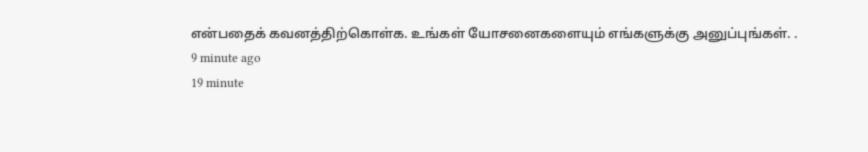என்பதைக் கவனத்திற்கொள்க. உங்கள் யோசனைகளையும் எங்களுக்கு அனுப்புங்கள். .
9 minute ago
19 minute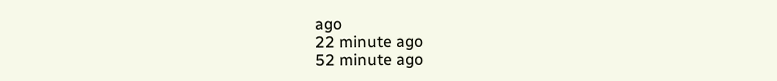ago
22 minute ago
52 minute ago